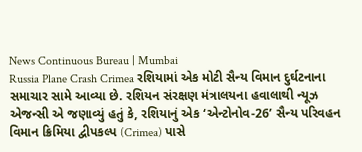News Continuous Bureau | Mumbai
Russia Plane Crash Crimea રશિયામાં એક મોટી સૈન્ય વિમાન દુર્ઘટનાના સમાચાર સામે આવ્યા છે. રશિયન સંરક્ષણ મંત્રાલયના હવાલાથી ન્યૂઝ એજન્સી એ જણાવ્યું હતું કે, રશિયાનું એક ‘એન્ટોનોવ-26’ સૈન્ય પરિવહન વિમાન ક્રિમિયા દ્વીપકલ્પ (Crimea) પાસે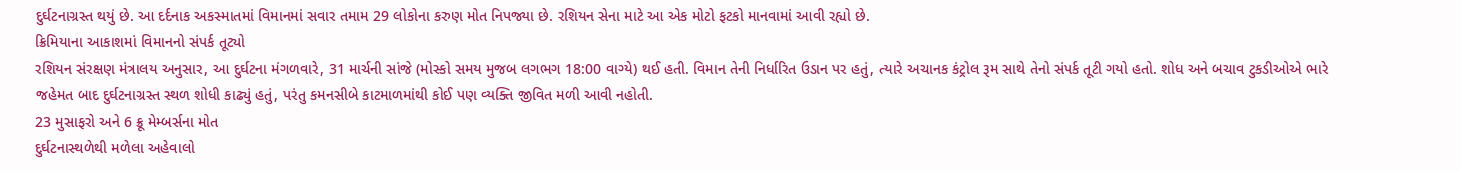દુર્ઘટનાગ્રસ્ત થયું છે. આ દર્દનાક અકસ્માતમાં વિમાનમાં સવાર તમામ 29 લોકોના કરુણ મોત નિપજ્યા છે. રશિયન સેના માટે આ એક મોટો ફટકો માનવામાં આવી રહ્યો છે.
ક્રિમિયાના આકાશમાં વિમાનનો સંપર્ક તૂટ્યો
રશિયન સંરક્ષણ મંત્રાલય અનુસાર, આ દુર્ઘટના મંગળવારે, 31 માર્ચની સાંજે (મોસ્કો સમય મુજબ લગભગ 18:00 વાગ્યે) થઈ હતી. વિમાન તેની નિર્ધારિત ઉડાન પર હતું, ત્યારે અચાનક કંટ્રોલ રૂમ સાથે તેનો સંપર્ક તૂટી ગયો હતો. શોધ અને બચાવ ટુકડીઓએ ભારે જહેમત બાદ દુર્ઘટનાગ્રસ્ત સ્થળ શોધી કાઢ્યું હતું, પરંતુ કમનસીબે કાટમાળમાંથી કોઈ પણ વ્યક્તિ જીવિત મળી આવી નહોતી.
23 મુસાફરો અને 6 ક્રૂ મેમ્બર્સના મોત
દુર્ઘટનાસ્થળેથી મળેલા અહેવાલો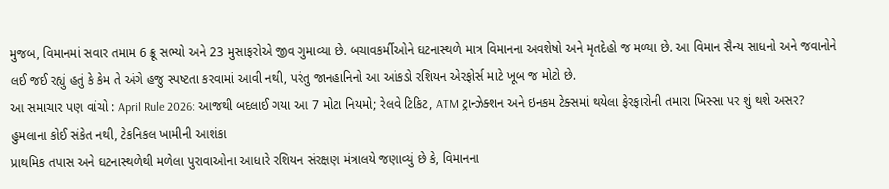મુજબ, વિમાનમાં સવાર તમામ 6 ક્રૂ સભ્યો અને 23 મુસાફરોએ જીવ ગુમાવ્યા છે. બચાવકર્મીઓને ઘટનાસ્થળે માત્ર વિમાનના અવશેષો અને મૃતદેહો જ મળ્યા છે. આ વિમાન સૈન્ય સાધનો અને જવાનોને લઈ જઈ રહ્યું હતું કે કેમ તે અંગે હજુ સ્પષ્ટતા કરવામાં આવી નથી, પરંતુ જાનહાનિનો આ આંકડો રશિયન એરફોર્સ માટે ખૂબ જ મોટો છે.
આ સમાચાર પણ વાંચો : April Rule 2026: આજથી બદલાઈ ગયા આ 7 મોટા નિયમો; રેલવે ટિકિટ, ATM ટ્રાન્ઝેક્શન અને ઇનકમ ટેક્સમાં થયેલા ફેરફારોની તમારા ખિસ્સા પર શું થશે અસર?
હુમલાના કોઈ સંકેત નથી, ટેકનિકલ ખામીની આશંકા
પ્રાથમિક તપાસ અને ઘટનાસ્થળેથી મળેલા પુરાવાઓના આધારે રશિયન સંરક્ષણ મંત્રાલયે જણાવ્યું છે કે, વિમાનના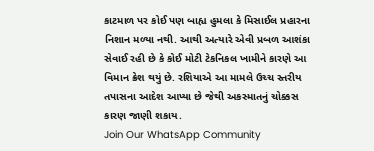કાટમાળ પર કોઈ પણ બાહ્ય હુમલા કે મિસાઈલ પ્રહારના નિશાન મળ્યા નથી. આથી અત્યારે એવી પ્રબળ આશંકા સેવાઈ રહી છે કે કોઈ મોટી ટેકનિકલ ખામીને કારણે આ વિમાન ક્રેશ થયું છે. રશિયાએ આ મામલે ઉચ્ચ સ્તરીય તપાસના આદેશ આપ્યા છે જેથી અકસ્માતનું ચોક્કસ કારણ જાણી શકાય.
Join Our WhatsApp Community